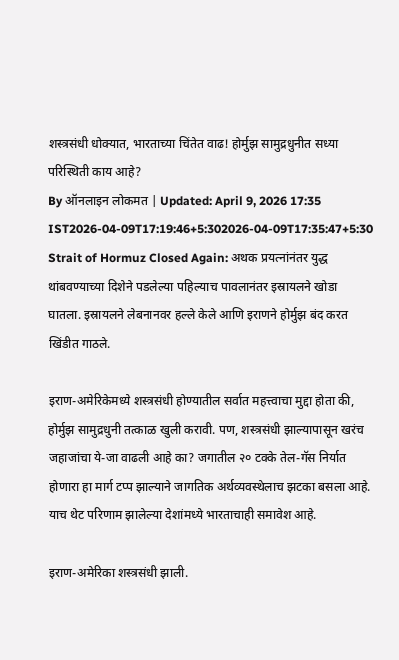शस्त्रसंधी धोक्यात, भारताच्या चिंतेत वाढ! होर्मुझ सामुद्रधुनीत सध्या परिस्थिती काय आहे?
By ऑनलाइन लोकमत | Updated: April 9, 2026 17:35 IST2026-04-09T17:19:46+5:302026-04-09T17:35:47+5:30
Strait of Hormuz Closed Again: अथक प्रयत्नांनंतर युद्ध थांबवण्याच्या दिशेने पडलेल्या पहिल्याच पावलानंतर इस्रायलने खोडा घातला. इस्रायलने लेबनानवर हल्ले केले आणि इराणने होर्मुझ बंद करत खिंडीत गाठले.

इराण-अमेरिकेमध्ये शस्त्रसंधी होण्यातील सर्वात महत्त्वाचा मुद्दा होता की, होर्मुझ सामुद्रधुनी तत्काळ खुली करावी. पण, शस्त्रसंधी झाल्यापासून खरंच जहाजांचा ये-जा वाढली आहे का? जगातील २० टक्के तेल-गॅस निर्यात होणारा हा मार्ग टप्प झाल्याने जागतिक अर्थव्यवस्थेलाच झटका बसला आहे. याच थेट परिणाम झालेल्या देशांमध्ये भारताचाही समावेश आहे.

इराण-अमेरिका शस्त्रसंधी झाली.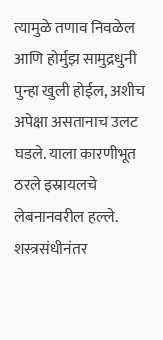त्यामुळे तणाव निवळेल आणि होर्मुझ सामुद्रधुनी पुन्हा खुली होईल, अशीच अपेक्षा असतानाच उलट घडले. याला कारणीभूत ठरले इस्रायलचे लेबनानवरील हल्ले. शस्त्रसंधीनंतर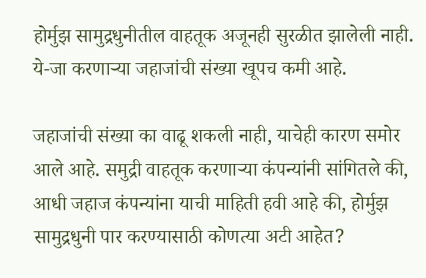होर्मुझ सामुद्रधुनीतील वाहतूक अजूनही सुरळीत झालेली नाही. ये-जा करणाऱ्या जहाजांची संख्या खूपच कमी आहे.

जहाजांची संख्या का वाढू शकली नाही, याचेही कारण समोर आले आहे. समुद्री वाहतूक करणाऱ्या कंपन्यांनी सांगितले की, आधी जहाज कंपन्यांना याची माहिती हवी आहे की, होर्मुझ सामुद्रधुनी पार करण्यासाठी कोणत्या अटी आहेत?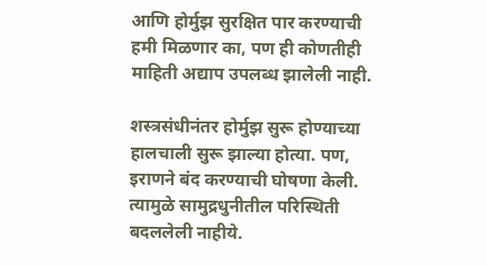आणि होर्मुझ सुरक्षित पार करण्याची हमी मिळणार का, पण ही कोणतीही माहिती अद्याप उपलब्ध झालेली नाही.

शस्त्रसंधीनंतर होर्मुझ सुरू होण्याच्या हालचाली सुरू झाल्या होत्या. पण, इराणने बंद करण्याची घोषणा केली. त्यामुळे सामुद्रधुनीतील परिस्थिती बदललेली नाहीये.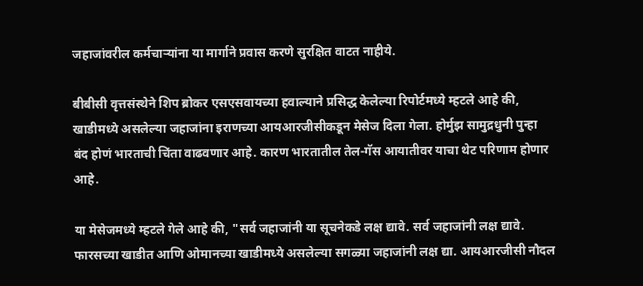जहाजांवरील कर्मचाऱ्यांना या मार्गाने प्रवास करणे सुरक्षित वाटत नाहीये.

बीबीसी वृत्तसंस्थेने शिप ब्रोकर एसएसवायच्या हवाल्याने प्रसिद्ध केलेल्या रिपोर्टमध्ये म्हटले आहे की, खाडीमध्ये असलेल्या जहाजांना इराणच्या आयआरजीसीकडून मेसेज दिला गेला. होर्मुझ सामुद्रधुनी पुन्हा बंद होणं भारताची चिंता वाढवणार आहे. कारण भारतातील तेल-गॅस आयातीवर याचा थेट परिणाम होणार आहे.

या मेसेजमध्ये म्हटले गेले आहे की, "सर्व जहाजांनी या सूचनेकडे लक्ष द्यावे. सर्व जहाजांनी लक्ष द्यावे. फारसच्या खाडीत आणि ओमानच्या खाडीमध्ये असलेल्या सगळ्या जहाजांनी लक्ष द्या. आयआरजीसी नौदल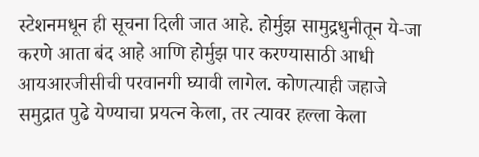स्टेशनमधून ही सूचना दिली जात आहे. होर्मुझ सामुद्रधुनीतून ये-जा करणे आता बंद आहे आणि होर्मुझ पार करण्यासाठी आधी आयआरजीसीची परवानगी घ्यावी लागेल. कोणत्याही जहाजे समुद्रात पुढे येण्याचा प्रयत्न केला, तर त्यावर हल्ला केला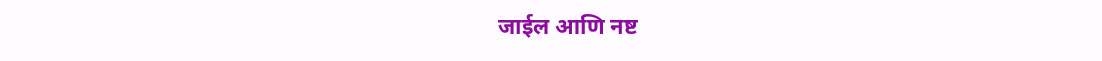जाईल आणि नष्ट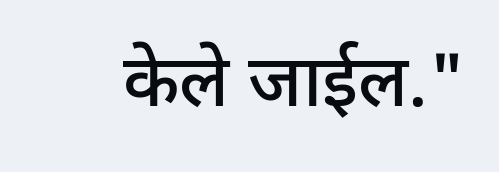केले जाईल."